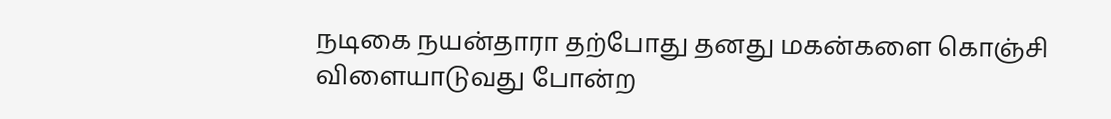நடிகை நயன்தாரா தற்போது தனது மகன்களை கொஞ்சி விளையாடுவது போன்ற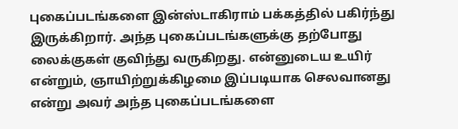புகைப்படங்களை இன்ஸ்டாகிராம் பக்கத்தில் பகிர்ந்து இருக்கிறார். அந்த புகைப்படங்களுக்கு தற்போது லைக்குகள் குவிந்து வருகிறது. என்னுடைய உயிர் என்றும், ஞாயிற்றுக்கிழமை இப்படியாக செலவானது என்று அவர் அந்த புகைப்படங்களை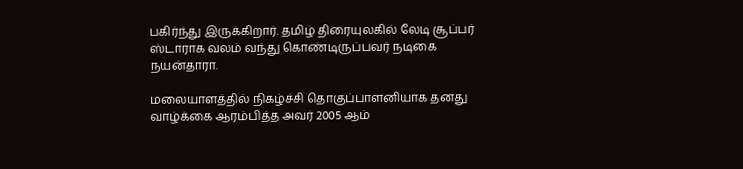பகிர்ந்து இருக்கிறார். தமிழ் திரையுலகில் லேடி சூப்பர் ஸ்டாராக வலம் வந்து கொண்டிருப்பவர் நடிகை நயன்தாரா.

மலையாளத்தில் நிகழ்ச்சி தொகுப்பாளனியாக தனது வாழ்க்கை ஆரம்பித்த அவர் 2005 ஆம்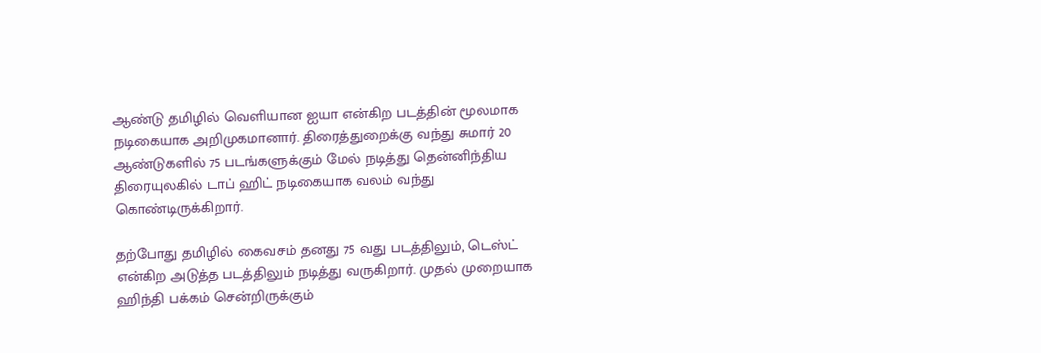ஆண்டு தமிழில் வெளியான ஐயா என்கிற படத்தின் மூலமாக நடிகையாக அறிமுகமானார். திரைத்துறைக்கு வந்து சுமார் 20 ஆண்டுகளில் 75 படங்களுக்கும் மேல் நடித்து தென்னிந்திய திரையுலகில் டாப் ஹிட் நடிகையாக வலம் வந்து கொண்டிருக்கிறார்.

தற்போது தமிழில் கைவசம் தனது 75 வது படத்திலும், டெஸ்ட் என்கிற அடுத்த படத்திலும் நடித்து வருகிறார். முதல் முறையாக ஹிந்தி பக்கம் சென்றிருக்கும்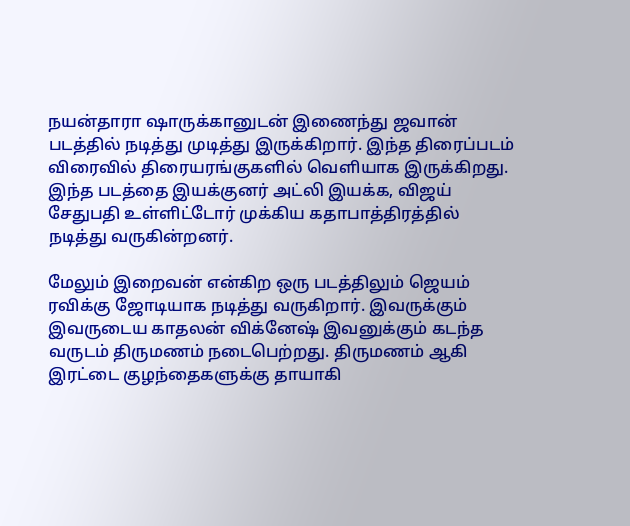நயன்தாரா ஷாருக்கானுடன் இணைந்து ஜவான் படத்தில் நடித்து முடித்து இருக்கிறார். இந்த திரைப்படம் விரைவில் திரையரங்குகளில் வெளியாக இருக்கிறது. இந்த படத்தை இயக்குனர் அட்லி இயக்க, விஜய் சேதுபதி உள்ளிட்டோர் முக்கிய கதாபாத்திரத்தில் நடித்து வருகின்றனர்.

மேலும் இறைவன் என்கிற ஒரு படத்திலும் ஜெயம் ரவிக்கு ஜோடியாக நடித்து வருகிறார். இவருக்கும் இவருடைய காதலன் விக்னேஷ் இவனுக்கும் கடந்த வருடம் திருமணம் நடைபெற்றது. திருமணம் ஆகி இரட்டை குழந்தைகளுக்கு தாயாகி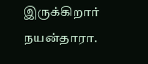இருக்கிறார் நயன்தாரா.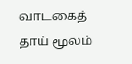வாடகைத் தாய் மூலம்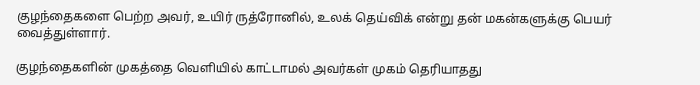குழந்தைகளை பெற்ற அவர், உயிர் ருத்ரோனில், உலக் தெய்விக் என்று தன் மகன்களுக்கு பெயர் வைத்துள்ளார்.

குழந்தைகளின் முகத்தை வெளியில் காட்டாமல் அவர்கள் முகம் தெரியாதது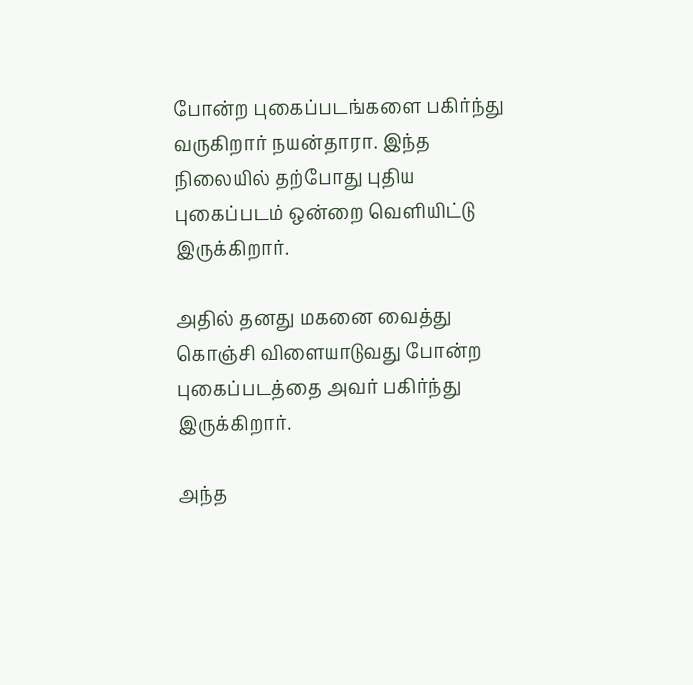போன்ற புகைப்படங்களை பகிர்ந்து வருகிறார் நயன்தாரா. இந்த நிலையில் தற்போது புதிய புகைப்படம் ஒன்றை வெளியிட்டு இருக்கிறார்.

அதில் தனது மகனை வைத்து கொஞ்சி விளையாடுவது போன்ற புகைப்படத்தை அவர் பகிர்ந்து இருக்கிறார்.

அந்த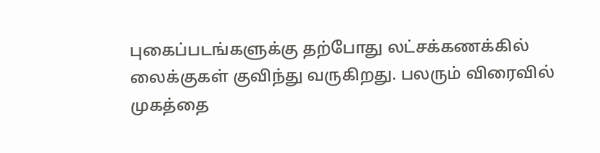புகைப்படங்களுக்கு தற்போது லட்சக்கணக்கில் லைக்குகள் குவிந்து வருகிறது. பலரும் விரைவில் முகத்தை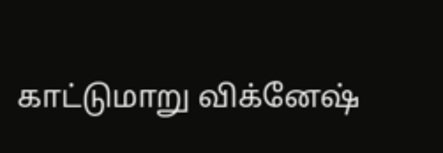காட்டுமாறு விக்னேஷ்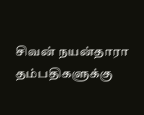சிவன் நயன்தாரா தம்பதிகளுக்கு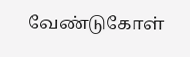வேண்டுகோள்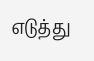எடுத்து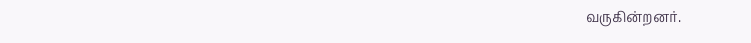வருகின்றனர்.